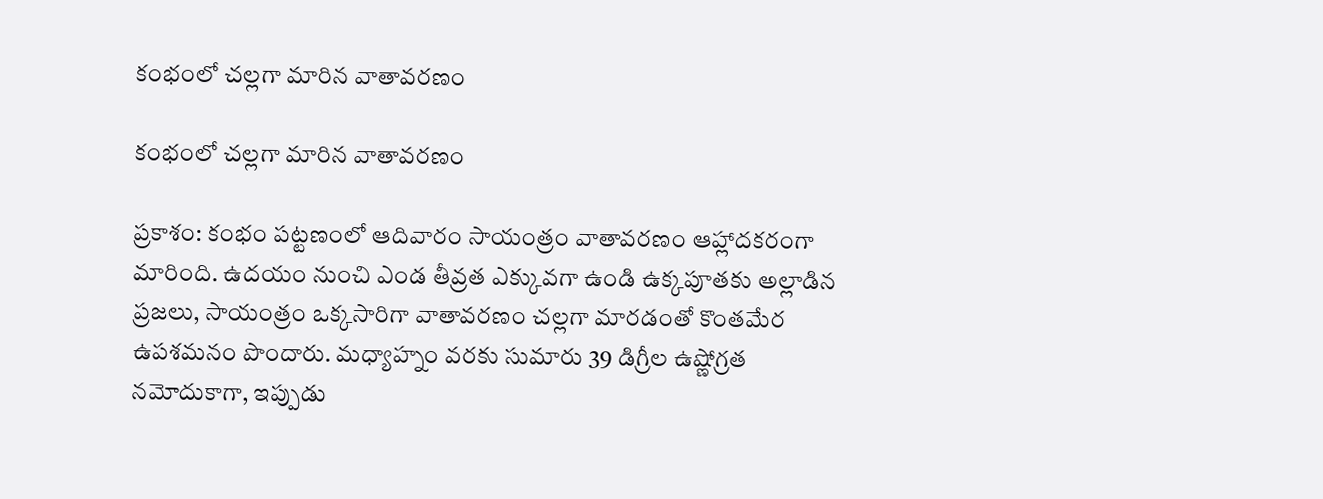కంభంలో చల్లగా మారిన వాతావరణం

కంభంలో చల్లగా మారిన వాతావరణం

ప్రకాశం: కంభం పట్టణంలో ఆదివారం సాయంత్రం వాతావరణం ఆహ్లాదకరంగా మారింది. ఉదయం నుంచి ఎండ తీవ్రత ఎక్కువగా ఉండి ఉక్కపూతకు అల్లాడిన ప్రజలు, సాయంత్రం ఒక్కసారిగా వాతావరణం చల్లగా మారడంతో కొంతమేర ఉపశమనం పొందారు. మధ్యాహ్నం వరకు సుమారు 39 డిగ్రీల ఉష్ణోగ్రత నమోదుకాగా, ఇప్పుడు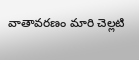వాతావరణం మారి చెల్లటి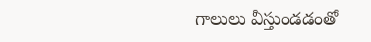గాలులు వీస్తుండడంతో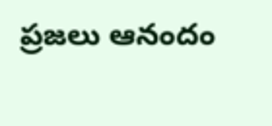ప్రజలు ఆనందం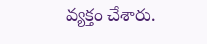వ్యక్తం చేశారు.